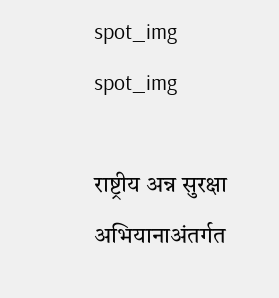spot_img
spot_img

राष्ट्रीय अन्न सुरक्षा अभियानाअंतर्गत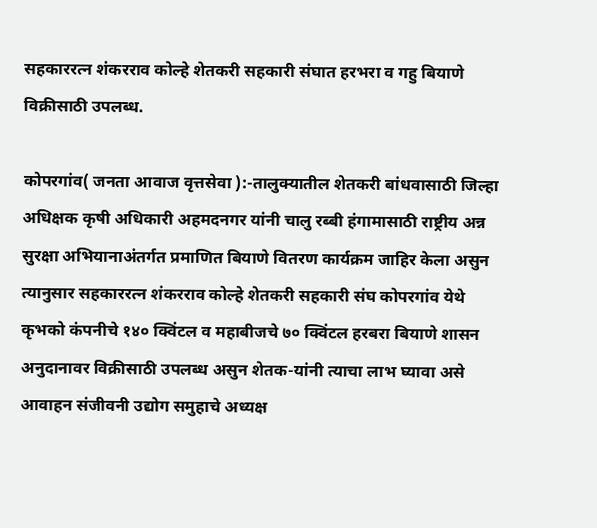सहकाररत्न शंकरराव कोल्हे शेतकरी सहकारी संघात हरभरा व गहु बियाणे विक्रीसाठी उपलब्ध.

कोपरगांव( जनता आवाज वृत्तसेवा ):-तालुक्यातील शेतकरी बांधवासाठी जिल्हा अधिक्षक कृषी अधिकारी अहमदनगर यांनी चालु रब्बी हंगामासाठी राष्ट्रीय अन्न सुरक्षा अभियानाअंतर्गत प्रमाणित बियाणे वितरण कार्यक्रम जाहिर केला असुन त्यानुसार सहकाररत्न शंकरराव कोल्हे शेतकरी सहकारी संघ कोपरगांव येथे कृभको कंपनीचे १४० क्विंटल व महाबीजचे ७० क्विंटल हरबरा बियाणे शासन अनुदानावर विक्रीसाठी उपलब्ध असुन शेतक-यांनी त्याचा लाभ घ्यावा असे आवाहन संजीवनी उद्योग समुहाचे अध्यक्ष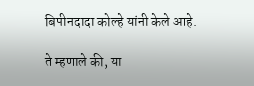बिपीनदादा कोल्हे यांनी केले आहे.

ते म्हणाले की, या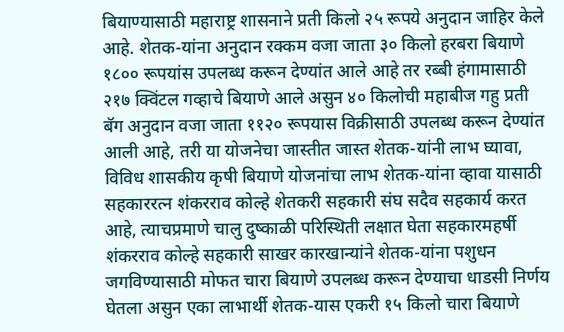बियाण्यासाठी महाराष्ट्र शासनाने प्रती किलो २५ रूपये अनुदान जाहिर केले आहे. शेतक-यांना अनुदान रक्कम वजा जाता ३० किलो हरबरा बियाणे १८०० रूपयांस उपलब्ध करून देण्यांत आले आहे तर रब्बी हंगामासाठी २१७ क्विंटल गव्हाचे बियाणे आले असुन ४० किलोची महाबीज गहु प्रती बॅग अनुदान वजा जाता ११२० रूपयास विक्रीसाठी उपलब्ध करून देण्यांत आली आहे, तरी या योजनेचा जास्तीत जास्त शेतक-यांनी लाभ घ्यावा, विविध शासकीय कृषी बियाणे योजनांचा लाभ शेतक-यांना व्हावा यासाठी सहकाररत्न शंकरराव कोल्हे शेतकरी सहकारी संघ सदैव सहकार्य करत आहे, त्याचप्रमाणे चालु दुष्काळी परिस्थिती लक्षात घेता सहकारमहर्षी शंकरराव कोल्हे सहकारी साखर कारखान्यांने शेतक-यांना पशुधन जगविण्यासाठी मोफत चारा बियाणे उपलब्ध करून देण्याचा धाडसी निर्णय घेतला असुन एका लाभार्थी शेतक-यास एकरी १५ किलो चारा बियाणे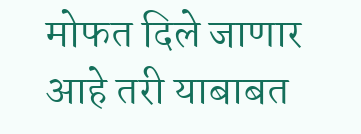मोफत दिले जाणार आहे तरी याबाबत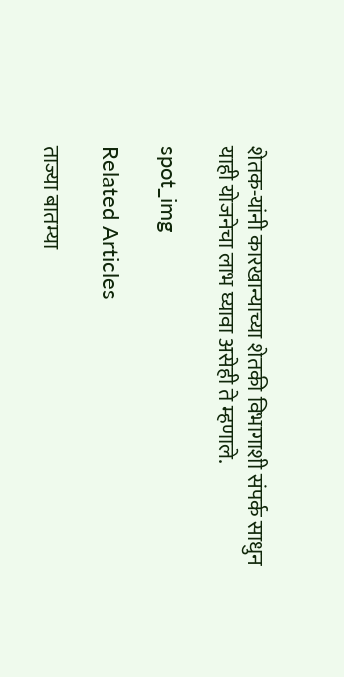शेतक-यांनी कारखान्याच्या शेतकी विभागाशी संपर्क साधुन याही योजनेचा लाभ घ्यावा असेही ते म्हणाले.

spot_img

Related Articles

ताज्या बातम्या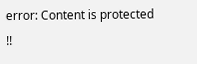error: Content is protected !!